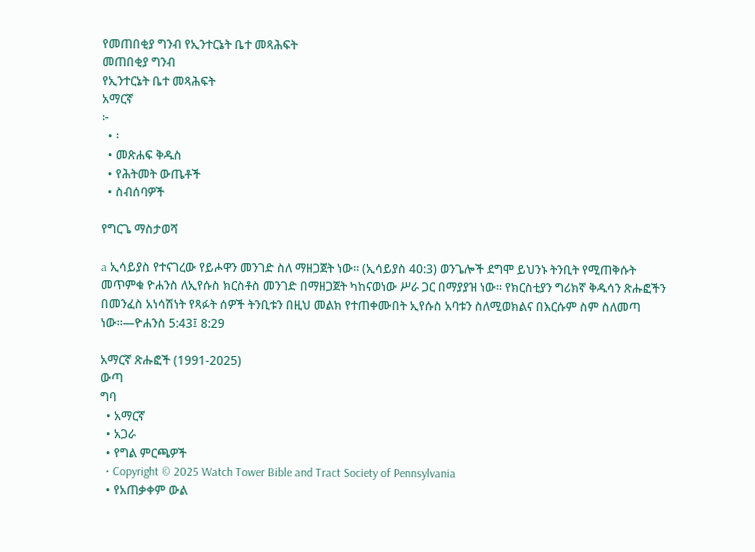የመጠበቂያ ግንብ የኢንተርኔት ቤተ መጻሕፍት
መጠበቂያ ግንብ
የኢንተርኔት ቤተ መጻሕፍት
አማርኛ
፦
  • ፡
  • መጽሐፍ ቅዱስ
  • የሕትመት ውጤቶች
  • ስብሰባዎች

የግርጌ ማስታወሻ

a ኢሳይያስ የተናገረው የይሖዋን መንገድ ስለ ማዘጋጀት ነው። (ኢሳይያስ 40:3) ወንጌሎች ደግሞ ይህንኑ ትንቢት የሚጠቅሱት መጥምቁ ዮሐንስ ለኢየሱስ ክርስቶስ መንገድ በማዘጋጀት ካከናወነው ሥራ ጋር በማያያዝ ነው። የክርስቲያን ግሪክኛ ቅዱሳን ጽሑፎችን በመንፈስ አነሳሽነት የጻፉት ሰዎች ትንቢቱን በዚህ መልክ የተጠቀሙበት ኢየሱስ አባቱን ስለሚወክልና በእርሱም ስም ስለመጣ ነው።—ዮሐንስ 5:43፤ 8:29

አማርኛ ጽሑፎች (1991-2025)
ውጣ
ግባ
  • አማርኛ
  • አጋራ
  • የግል ምርጫዎች
  • Copyright © 2025 Watch Tower Bible and Tract Society of Pennsylvania
  • የአጠቃቀም ውል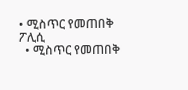• ሚስጥር የመጠበቅ ፖሊሲ
  • ሚስጥር የመጠበቅ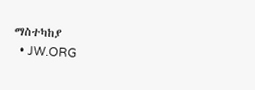ማስተካከያ
  • JW.ORG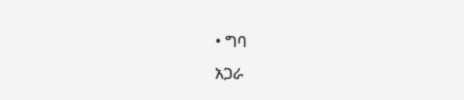• ግባ
አጋራ